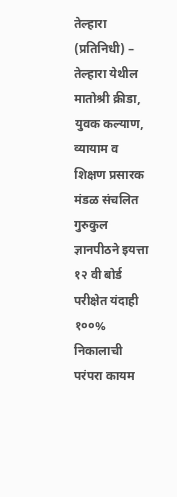तेल्हारा (प्रतिनिधी) – तेल्हारा येथील मातोश्री क्रीडा, युवक कल्याण, व्यायाम व शिक्षण प्रसारक मंडळ संचलित गुरुकुल ज्ञानपीठने इयत्ता १२ वी बोर्ड परीक्षेत यंदाही १००% निकालाची परंपरा कायम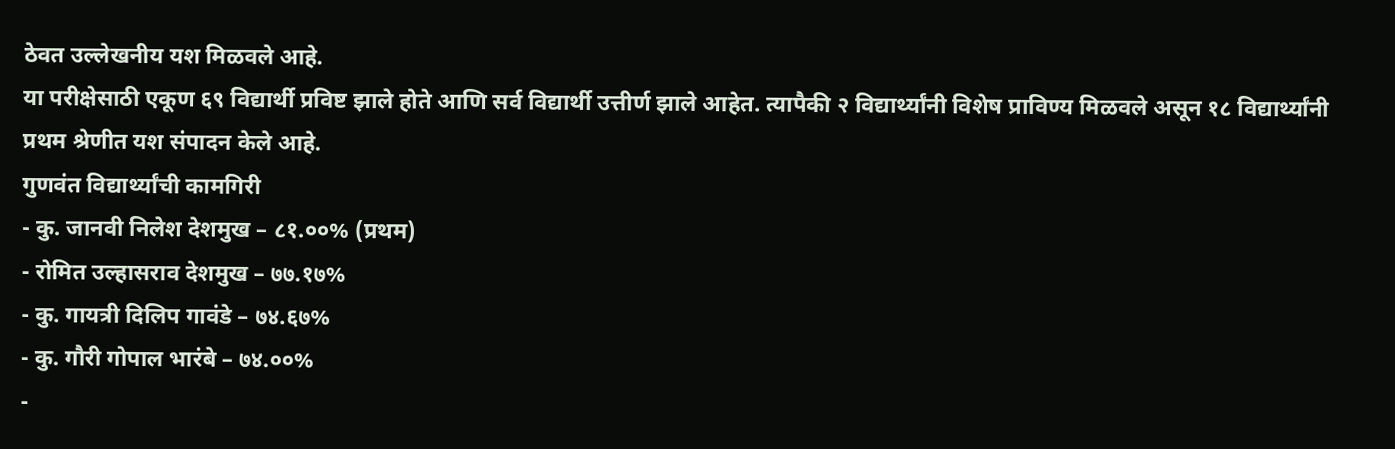ठेवत उल्लेखनीय यश मिळवले आहे.
या परीक्षेसाठी एकूण ६९ विद्यार्थी प्रविष्ट झाले होते आणि सर्व विद्यार्थी उत्तीर्ण झाले आहेत. त्यापैकी २ विद्यार्थ्यांनी विशेष प्राविण्य मिळवले असून १८ विद्यार्थ्यांनी प्रथम श्रेणीत यश संपादन केले आहे.
गुणवंत विद्यार्थ्यांची कामगिरी
- कु. जानवी निलेश देशमुख – ८१.००% (प्रथम)
- रोमित उल्हासराव देशमुख – ७७.१७%
- कु. गायत्री दिलिप गावंडे – ७४.६७%
- कु. गौरी गोपाल भारंबे – ७४.००%
-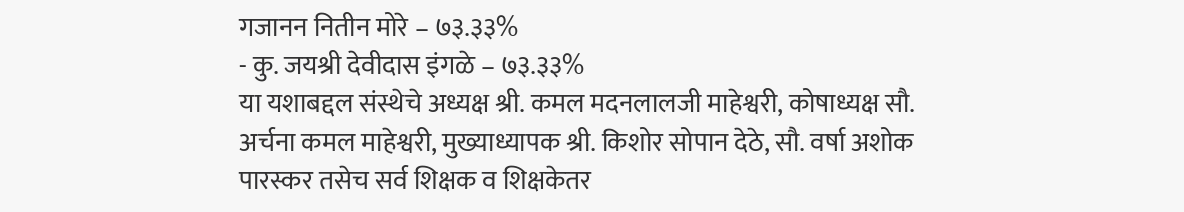गजानन नितीन मोरे – ७३.३३%
- कु. जयश्री देवीदास इंगळे – ७३.३३%
या यशाबद्दल संस्थेचे अध्यक्ष श्री. कमल मदनलालजी माहेश्वरी, कोषाध्यक्ष सौ. अर्चना कमल माहेश्वरी, मुख्याध्यापक श्री. किशोर सोपान देठे, सौ. वर्षा अशोक पारस्कर तसेच सर्व शिक्षक व शिक्षकेतर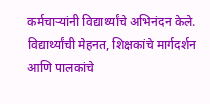कर्मचाऱ्यांनी विद्यार्थ्यांचे अभिनंदन केले.
विद्यार्थ्यांची मेहनत, शिक्षकांचे मार्गदर्शन आणि पालकांचे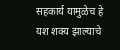सहकार्य यामुळेच हे यश शक्य झाल्याचे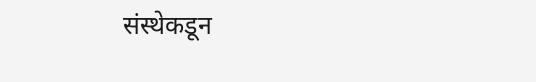संस्थेकडून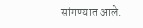सांगण्यात आले.